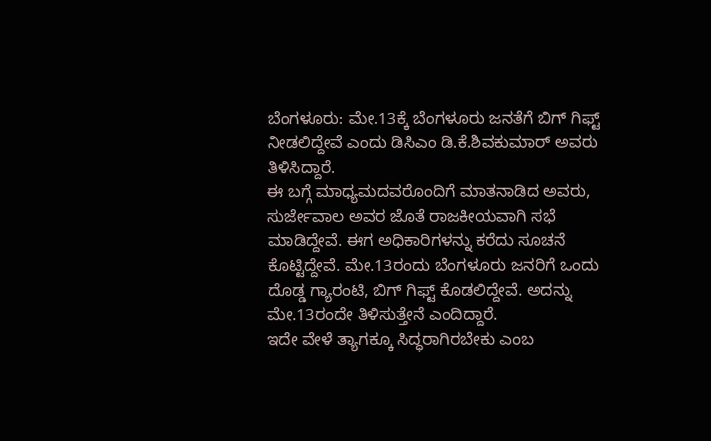ಬೆಂಗಳೂರು: ಮೇ.13ಕ್ಕೆ ಬೆಂಗಳೂರು ಜನತೆಗೆ ಬಿಗ್ ಗಿಫ್ಟ್ ನೀಡಲಿದ್ದೇವೆ ಎಂದು ಡಿಸಿಎಂ ಡಿ.ಕೆ.ಶಿವಕುಮಾರ್ ಅವರು ತಿಳಿಸಿದ್ದಾರೆ.
ಈ ಬಗ್ಗೆ ಮಾಧ್ಯಮದವರೊಂದಿಗೆ ಮಾತನಾಡಿದ ಅವರು, ಸುರ್ಜೇವಾಲ ಅವರ ಜೊತೆ ರಾಜಕೀಯವಾಗಿ ಸಭೆ ಮಾಡಿದ್ದೇವೆ. ಈಗ ಅಧಿಕಾರಿಗಳನ್ನು ಕರೆದು ಸೂಚನೆ ಕೊಟ್ಟಿದ್ದೇವೆ. ಮೇ.13ರಂದು ಬೆಂಗಳೂರು ಜನರಿಗೆ ಒಂದು ದೊಡ್ಡ ಗ್ಯಾರಂಟಿ, ಬಿಗ್ ಗಿಫ್ಟ್ ಕೊಡಲಿದ್ದೇವೆ. ಅದನ್ನು ಮೇ.13ರಂದೇ ತಿಳಿಸುತ್ತೇನೆ ಎಂದಿದ್ದಾರೆ.
ಇದೇ ವೇಳೆ ತ್ಯಾಗಕ್ಕೂ ಸಿದ್ಧರಾಗಿರಬೇಕು ಎಂಬ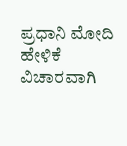ಪ್ರಧಾನಿ ಮೋದಿ ಹೇಳಿಕೆ ವಿಚಾರವಾಗಿ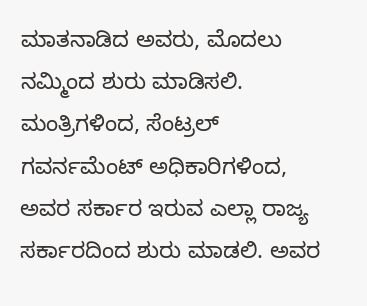ಮಾತನಾಡಿದ ಅವರು, ಮೊದಲು ನಮ್ಮಿಂದ ಶುರು ಮಾಡಿಸಲಿ. ಮಂತ್ರಿಗಳಿಂದ, ಸೆಂಟ್ರಲ್ ಗವರ್ನಮೆಂಟ್ ಅಧಿಕಾರಿಗಳಿಂದ, ಅವರ ಸರ್ಕಾರ ಇರುವ ಎಲ್ಲಾ ರಾಜ್ಯ ಸರ್ಕಾರದಿಂದ ಶುರು ಮಾಡಲಿ. ಅವರ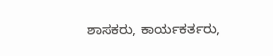ಶಾಸಕರು, ಕಾರ್ಯಕರ್ತರು,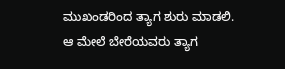ಮುಖಂಡರಿಂದ ತ್ಯಾಗ ಶುರು ಮಾಡಲಿ. ಆ ಮೇಲೆ ಬೇರೆಯವರು ತ್ಯಾಗ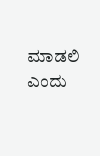ಮಾಡಲಿ ಎಂದು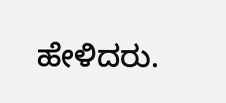ಹೇಳಿದರು.